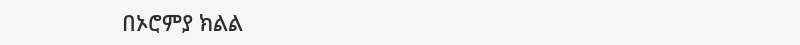በኦሮምያ ክልል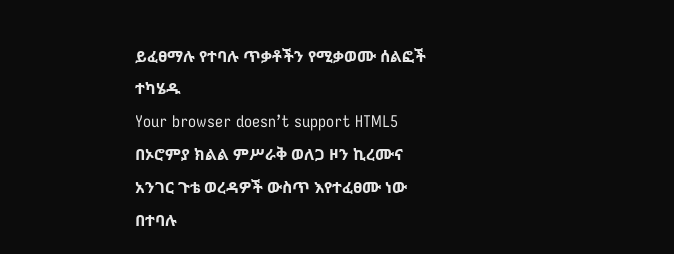ይፈፀማሉ የተባሉ ጥቃቶችን የሚቃወሙ ሰልፎች ተካሄዱ
Your browser doesn’t support HTML5
በኦሮምያ ክልል ምሥራቅ ወለጋ ዞን ኪረሙና አንገር ጉቴ ወረዳዎች ውስጥ እየተፈፀሙ ነው በተባሉ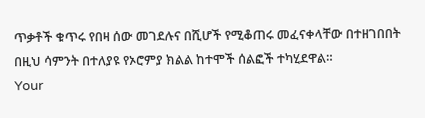ጥቃቶች ቁጥሩ የበዛ ሰው መገደሉና በሺሆች የሚቆጠሩ መፈናቀላቸው በተዘገበበት በዚህ ሳምንት በተለያዩ የኦሮምያ ክልል ከተሞች ሰልፎች ተካሂደዋል።
Your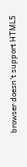browser doesn’t support HTML5